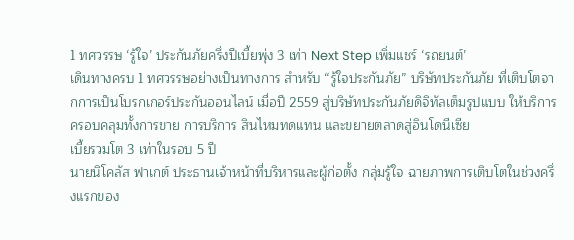1 ทศวรรษ ‘รู้ใจ’ ประกันภัยครึ่งปีเบี้ยพุ่ง 3 เท่า Next Step เพิ่มแชร์ ‘รถยนต์’
เดินทางครบ 1 ทศวรรษอย่างเป็นทางการ สำหรับ “รู้ใจประกันภัย” บริษัทประกันภัย ที่เติบโตจากการเป็นโบรกเกอร์ประกันออนไลน์ เมื่อปี 2559 สู่บริษัทประกันภัยดิจิทัลเต็มรูปแบบ ให้บริการครอบคลุมทั้งการขาย การบริการ สินไหมทดแทน และขยายตลาดสู่อินโดนีเซีย
เบี้ยรวมโต 3 เท่าในรอบ 5 ปี
นายนิโคลัส ฟาเกต์ ประธานเจ้าหน้าที่บริหารและผู้ก่อตั้ง กลุ่มรู้ใจ ฉายภาพการเติบโตในช่วงครึ่งแรกของ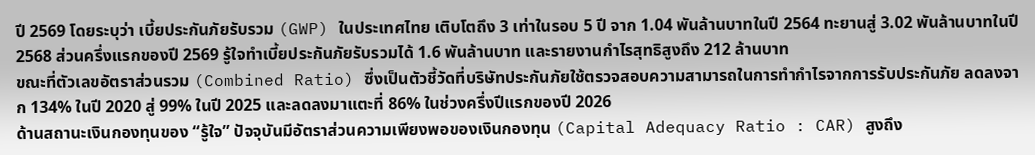ปี 2569 โดยระบุว่า เบี้ยประกันภัยรับรวม (GWP) ในประเทศไทย เติบโตถึง 3 เท่าในรอบ 5 ปี จาก 1.04 พันล้านบาทในปี 2564 ทะยานสู่ 3.02 พันล้านบาทในปี 2568 ส่วนครึ่งแรกของปี 2569 รู้ใจทำเบี้ยประกันภัยรับรวมได้ 1.6 พันล้านบาท และรายงานกำไรสุทธิสูงถึง 212 ล้านบาท
ขณะที่ตัวเลขอัตราส่วนรวม (Combined Ratio) ซึ่งเป็นตัวชี้วัดที่บริษัทประกันภัยใช้ตรวจสอบความสามารถในการทำกำไรจากการรับประกันภัย ลดลงจาก 134% ในปี 2020 สู่ 99% ในปี 2025 และลดลงมาแตะที่ 86% ในช่วงครึ่งปีแรกของปี 2026
ด้านสถานะเงินกองทุนของ “รู้ใจ” ปัจจุบันมีอัตราส่วนความเพียงพอของเงินกองทุน (Capital Adequacy Ratio : CAR) สูงถึง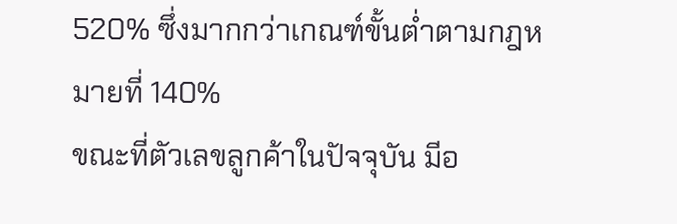520% ซึ่งมากกว่าเกณฑ์ขั้นต่ำตามกฎหมายที่ 140%
ขณะที่ตัวเลขลูกค้าในปัจจุบัน มีอ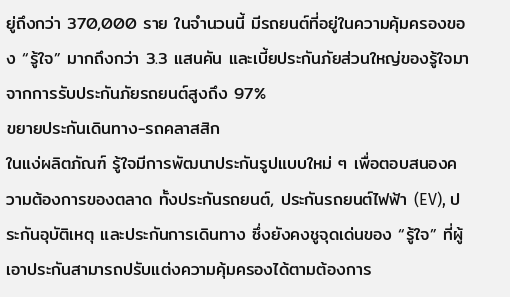ยู่ถึงกว่า 370,000 ราย ในจำนวนนี้ มีรถยนต์ที่อยู่ในความคุ้มครองของ “รู้ใจ” มากถึงกว่า 3.3 แสนคัน และเบี้ยประกันภัยส่วนใหญ่ของรู้ใจมาจากการรับประกันภัยรถยนต์สูงถึง 97%
ขยายประกันเดินทาง-รถคลาสสิก
ในแง่ผลิตภัณฑ์ รู้ใจมีการพัฒนาประกันรูปแบบใหม่ ๆ เพื่อตอบสนองความต้องการของตลาด ทั้งประกันรถยนต์, ประกันรถยนต์ไฟฟ้า (EV), ประกันอุบัติเหตุ และประกันการเดินทาง ซึ่งยังคงชูจุดเด่นของ “รู้ใจ” ที่ผู้เอาประกันสามารถปรับแต่งความคุ้มครองได้ตามต้องการ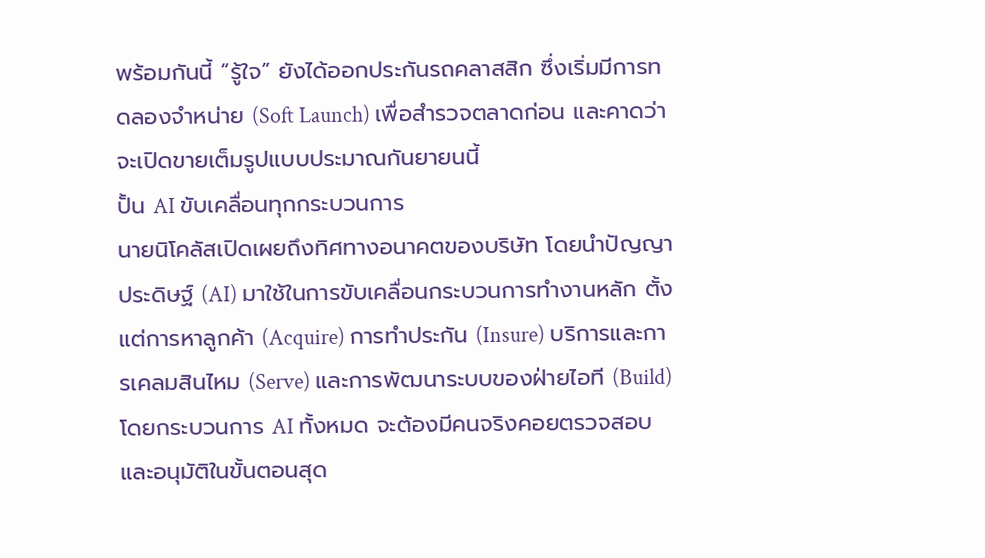พร้อมกันนี้ “รู้ใจ” ยังได้ออกประกันรถคลาสสิก ซึ่งเริ่มมีการทดลองจำหน่าย (Soft Launch) เพื่อสำรวจตลาดก่อน และคาดว่าจะเปิดขายเต็มรูปแบบประมาณกันยายนนี้
ปั้น AI ขับเคลื่อนทุกกระบวนการ
นายนิโคลัสเปิดเผยถึงทิศทางอนาคตของบริษัท โดยนำปัญญาประดิษฐ์ (AI) มาใช้ในการขับเคลื่อนกระบวนการทำงานหลัก ตั้งแต่การหาลูกค้า (Acquire) การทำประกัน (Insure) บริการและการเคลมสินไหม (Serve) และการพัฒนาระบบของฝ่ายไอที (Build)
โดยกระบวนการ AI ทั้งหมด จะต้องมีคนจริงคอยตรวจสอบและอนุมัติในขั้นตอนสุด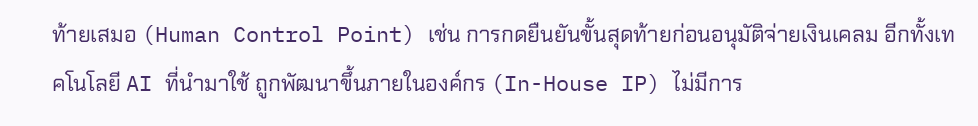ท้ายเสมอ (Human Control Point) เช่น การกดยืนยันขั้นสุดท้ายก่อนอนุมัติจ่ายเงินเคลม อีกทั้งเทคโนโลยี AI ที่นำมาใช้ ถูกพัฒนาขึ้นภายในองค์กร (In-House IP) ไม่มีการ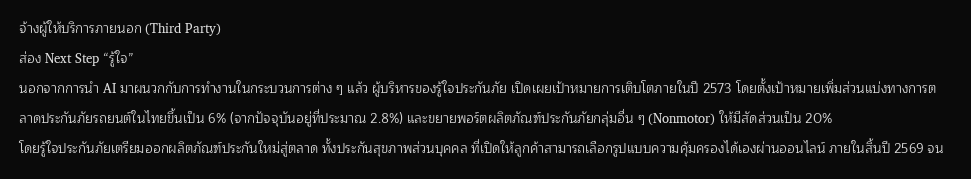จ้างผู้ให้บริการภายนอก (Third Party)
ส่อง Next Step “รู้ใจ”
นอกจากการนำ AI มาผนวกกับการทำงานในกระบวนการต่าง ๆ แล้ว ผู้บริหารของรู้ใจประกันภัย เปิดเผยเป้าหมายการเติบโตภายในปี 2573 โดยตั้งเป้าหมายเพิ่มส่วนแบ่งทางการตลาดประกันภัยรถยนต์ในไทยขึ้นเป็น 6% (จากปัจจุบันอยู่ที่ประมาณ 2.8%) และขยายพอร์ตผลิตภัณฑ์ประกันภัยกลุ่มอื่น ๆ (Nonmotor) ให้มีสัดส่วนเป็น 20%
โดยรู้ใจประกันภัยเตรียมออกผลิตภัณฑ์ประกันใหม่สู่ตลาด ทั้งประกันสุขภาพส่วนบุคคล ที่เปิดให้ลูกค้าสามารถเลือกรูปแบบความคุ้มครองได้เองผ่านออนไลน์ ภายในสิ้นปี 2569 จน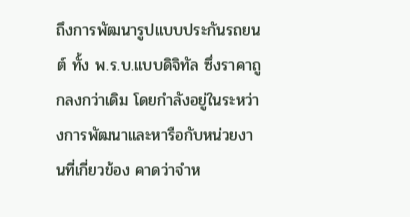ถึงการพัฒนารูปแบบประกันรถยนต์ ทั้ง พ.ร.บ.แบบดิจิทัล ซึ่งราคาถูกลงกว่าเดิม โดยกำลังอยู่ในระหว่างการพัฒนาและหารือกับหน่วยงานที่เกี่ยวข้อง คาดว่าจำห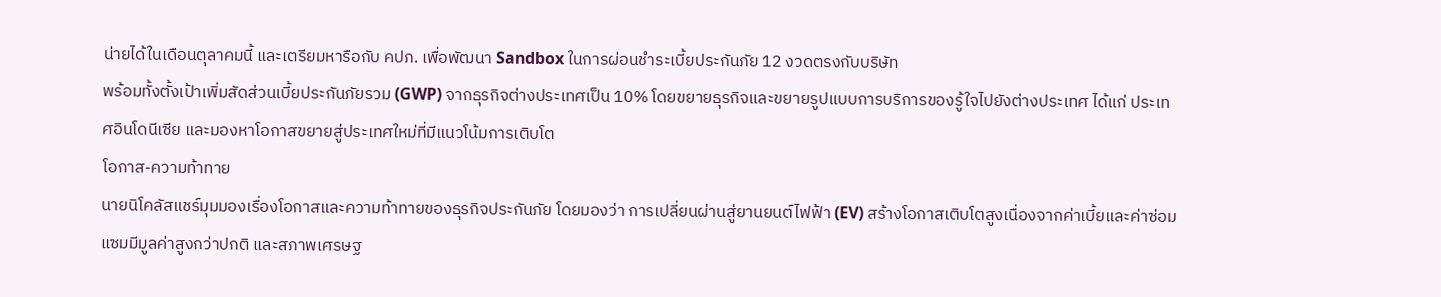น่ายได้ในเดือนตุลาคมนี้ และเตรียมหารือกับ คปภ. เพื่อพัฒนา Sandbox ในการผ่อนชำระเบี้ยประกันภัย 12 งวดตรงกับบริษัท
พร้อมทั้งตั้งเป้าเพิ่มสัดส่วนเบี้ยประกันภัยรวม (GWP) จากธุรกิจต่างประเทศเป็น 10% โดยขยายธุรกิจและขยายรูปแบบการบริการของรู้ใจไปยังต่างประเทศ ได้แก่ ประเทศอินโดนีเซีย และมองหาโอกาสขยายสู่ประเทศใหม่ที่มีแนวโน้มการเติบโต
โอกาส-ความท้าทาย
นายนิโคลัสแชร์มุมมองเรื่องโอกาสและความท้าทายของธุรกิจประกันภัย โดยมองว่า การเปลี่ยนผ่านสู่ยานยนต์ไฟฟ้า (EV) สร้างโอกาสเติบโตสูงเนื่องจากค่าเบี้ยและค่าซ่อมแซมมีมูลค่าสูงกว่าปกติ และสภาพเศรษฐ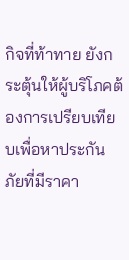กิจที่ท้าทาย ยังกระตุ้นให้ผู้บริโภคต้องการเปรียบเทียบเพื่อหาประกันภัยที่มีราคา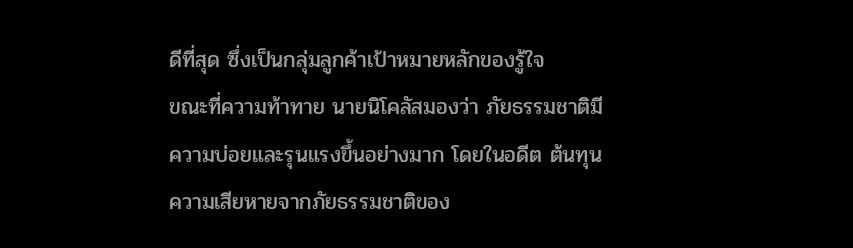ดีที่สุด ซึ่งเป็นกลุ่มลูกค้าเป้าหมายหลักของรู้ใจ
ขณะที่ความท้าทาย นายนิโคลัสมองว่า ภัยธรรมชาติมีความบ่อยและรุนแรงขึ้นอย่างมาก โดยในอดีต ต้นทุนความเสียหายจากภัยธรรมชาติของ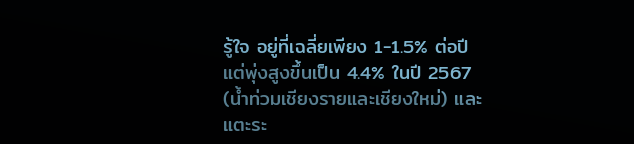รู้ใจ อยู่ที่เฉลี่ยเพียง 1-1.5% ต่อปี แต่พุ่งสูงขึ้นเป็น 4.4% ในปี 2567 (น้ำท่วมเชียงรายและเชียงใหม่) และแตะระ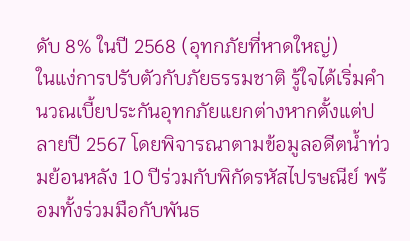ดับ 8% ในปี 2568 (อุทกภัยที่หาดใหญ่)
ในแง่การปรับตัวกับภัยธรรมชาติ รู้ใจได้เริ่มคำนวณเบี้ยประกันอุทกภัยแยกต่างหากตั้งแต่ปลายปี 2567 โดยพิจารณาตามข้อมูลอดีตน้ำท่วมย้อนหลัง 10 ปีร่วมกับพิกัดรหัสไปรษณีย์ พร้อมทั้งร่วมมือกับพันธ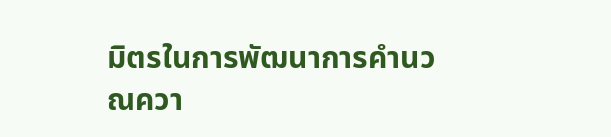มิตรในการพัฒนาการคำนวณควา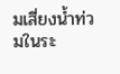มเสี่ยงน้ำท่วมในระ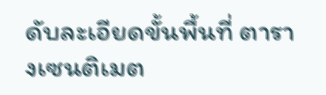ดับละเอียดขั้นพื้นที่ ตารางเซนติเมต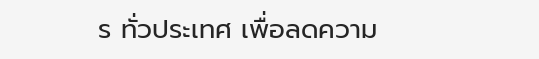ร ทั่วประเทศ เพื่อลดความ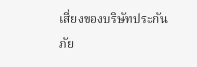เสี่ยงของบริษัทประกันภัย